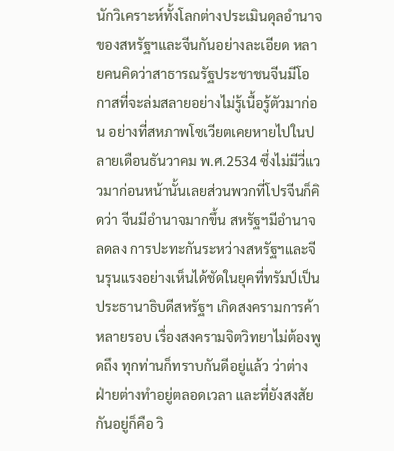นักวิเคราะห์ทั้งโลกต่างประเมินดุลอำนาจของสหรัฐฯและจีนกันอย่างละเอียด หลายคนคิดว่าสาธารณรัฐประชาชนจีนมีโอกาสที่จะล่มสลายอย่างไม่รู้เนื้อรู้ตัวมาก่อน อย่างที่สหภาพโซเวียตเคยหายไปในปลายเดือนธันวาคม พ.ศ.2534 ซึ่งไม่มีวี่แววมาก่อนหน้านั้นเลยส่วนพวกที่โปรจีนก็คิดว่า จีนมีอำนาจมากขึ้น สหรัฐฯมีอำนาจลดลง การปะทะกันระหว่างสหรัฐฯและจีนรุนแรงอย่างเห็นได้ชัดในยุคที่ทรัมป์เป็นประธานาธิบดีสหรัฐฯ เกิดสงครามการค้าหลายรอบ เรื่องสงครามจิตวิทยาไม่ต้องพูดถึง ทุกท่านก็ทราบกันดีอยู่แล้ว ว่าต่างฝ่ายต่างทำอยู่ตลอดเวลา และที่ยังสงสัยกันอยู่ก็คือ วิ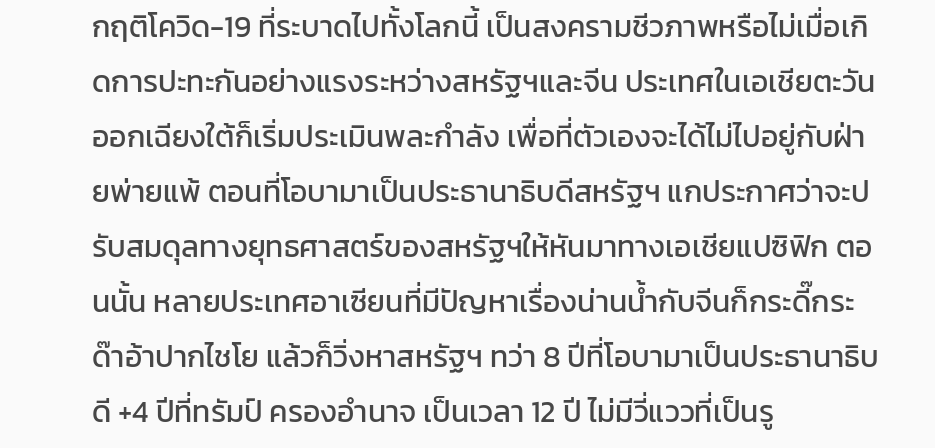กฤติโควิด-19 ที่ระบาดไปทั้งโลกนี้ เป็นสงครามชีวภาพหรือไม่เมื่อเกิดการปะทะกันอย่างแรงระหว่างสหรัฐฯและจีน ประเทศในเอเชียตะวันออกเฉียงใต้ก็เริ่มประเมินพละกำลัง เพื่อที่ตัวเองจะได้ไม่ไปอยู่กับฝ่ายพ่ายแพ้ ตอนที่โอบามาเป็นประธานาธิบดีสหรัฐฯ แกประกาศว่าจะปรับสมดุลทางยุทธศาสตร์ของสหรัฐฯให้หันมาทางเอเชียแปซิฟิก ตอนนั้น หลายประเทศอาเซียนที่มีปัญหาเรื่องน่านน้ำกับจีนก็กระดี๊กระด๊าอ้าปากไชโย แล้วก็วิ่งหาสหรัฐฯ ทว่า 8 ปีที่โอบามาเป็นประธานาธิบดี +4 ปีที่ทรัมป์ ครองอำนาจ เป็นเวลา 12 ปี ไม่มีวี่แววที่เป็นรู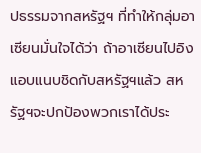ปธรรมจากสหรัฐฯ ที่ทำให้กลุ่มอาเซียนมั่นใจได้ว่า ถ้าอาเซียนไปอิงแอบแนบชิดกับสหรัฐฯแล้ว สหรัฐฯจะปกป้องพวกเราได้ประ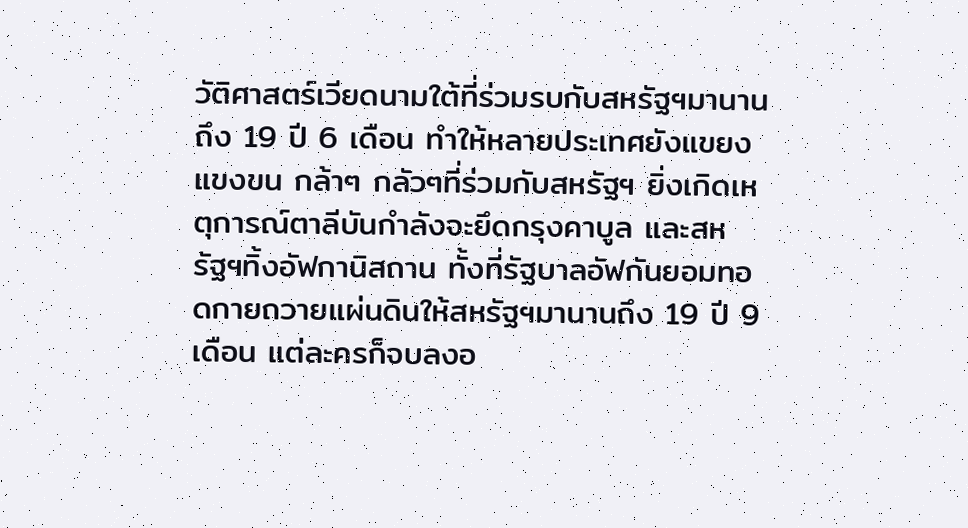วัติศาสตร์เวียดนามใต้ที่ร่วมรบกับสหรัฐฯมานานถึง 19 ปี 6 เดือน ทำให้หลายประเทศยังแขยงแขงขน กล้าๆ กลัวๆที่ร่วมกับสหรัฐฯ ยิ่งเกิดเหตุการณ์ตาลีบันกำลังจะยึดกรุงคาบูล และสหรัฐฯทิ้งอัฟกานิสถาน ทั้งที่รัฐบาลอัฟกันยอมทอดกายถวายแผ่นดินให้สหรัฐฯมานานถึง 19 ปี 9 เดือน แต่ละครก็จบลงอ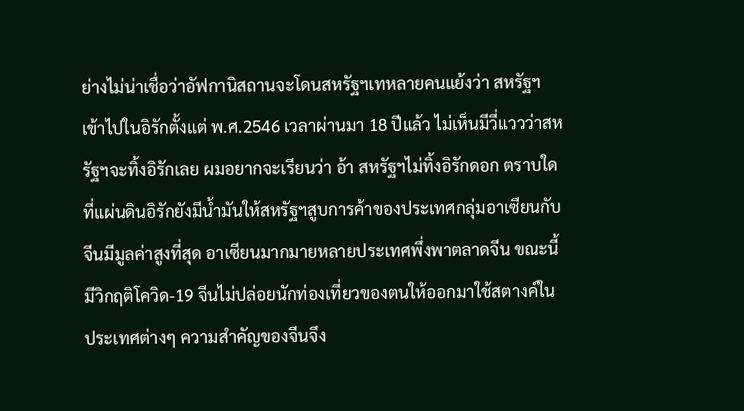ย่างไม่น่าเชื่อว่าอัฟกานิสถานจะโดนสหรัฐฯเทหลายคนแย้งว่า สหรัฐฯเข้าไปในอิรักตั้งแต่ พ.ศ.2546 เวลาผ่านมา 18 ปีแล้ว ไม่เห็นมีวี่แววว่าสหรัฐฯจะทิ้งอิรักเลย ผมอยากจะเรียนว่า อ้า สหรัฐฯไม่ทิ้งอิรักดอก ตราบใดที่แผ่นดินอิรักยังมีน้ำมันให้สหรัฐฯสูบการค้าของประเทศกลุ่มอาเซียนกับจีนมีมูลค่าสูงที่สุด อาเซียนมากมายหลายประเทศพึ่งพาตลาดจีน ขณะนี้มีวิกฤติโควิด-19 จีนไม่ปล่อยนักท่องเที่ยวของตนให้ออกมาใช้สตางค์ในประเทศต่างๆ ความสำคัญของจีนจึง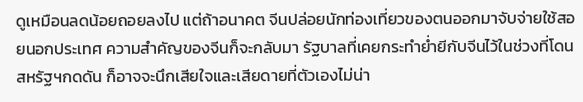ดูเหมือนลดน้อยถอยลงไป แต่ถ้าอนาคต จีนปล่อยนักท่องเที่ยวของตนออกมาจับจ่ายใช้สอยนอกประเทศ ความสำคัญของจีนก็จะกลับมา รัฐบาลที่เคยกระทำย่ำยีกับจีนไว้ในช่วงที่โดนสหรัฐฯกดดัน ก็อาจจะนึกเสียใจและเสียดายที่ตัวเองไม่น่า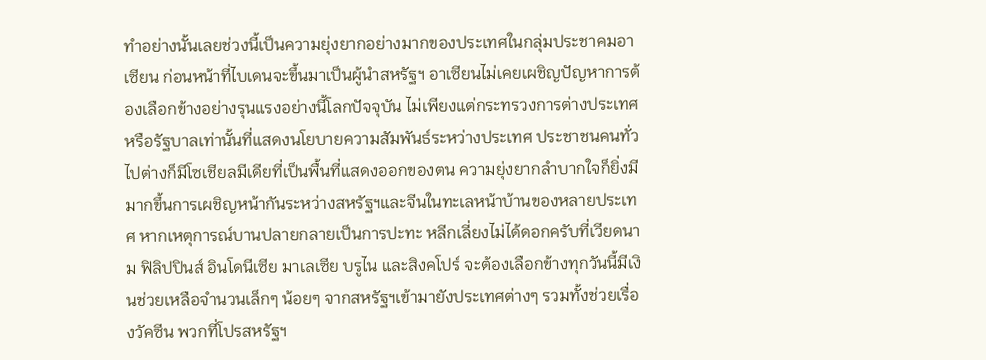ทำอย่างนั้นเลยช่วงนี้เป็นความยุ่งยากอย่างมากของประเทศในกลุ่มประชาคมอาเซียน ก่อนหน้าที่ไบเดนจะขึ้นมาเป็นผู้นำสหรัฐฯ อาเซียนไม่เคยเผชิญปัญหาการต้องเลือกข้างอย่างรุนแรงอย่างนี้โลกปัจจุบัน ไม่เพียงแต่กระทรวงการต่างประเทศหรือรัฐบาลเท่านั้นที่แสดงนโยบายความสัมพันธ์ระหว่างประเทศ ประชาชนคนทั่วไปต่างก็มีโซเชียลมีเดียที่เป็นพื้นที่แสดงออกของตน ความยุ่งยากลำบากใจก็ยิ่งมีมากขึ้นการเผชิญหน้ากันระหว่างสหรัฐฯและจีนในทะเลหน้าบ้านของหลายประเทศ หากเหตุการณ์บานปลายกลายเป็นการปะทะ หลีกเลี่ยงไม่ได้ดอกครับที่เวียดนาม ฟิลิปปินส์ อินโดนีเซีย มาเลเซีย บรูไน และสิงคโปร์ จะต้องเลือกข้างทุกวันนี้มีเงินช่วยเหลือจำนวนเล็กๆ น้อยๆ จากสหรัฐฯเข้ามายังประเทศต่างๆ รวมทั้งช่วยเรื่องวัคซีน พวกที่โปรสหรัฐฯ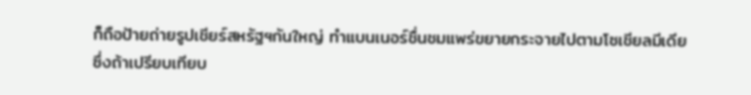ก็ถือป้ายถ่ายรูปเชียร์สหรัฐฯกันใหญ่ ทำแบนเนอร์ชื่นชมแพร่ขยายกระจายไปตามโซเชียลมีเดีย ซึ่งถ้าเปรียบเทียบ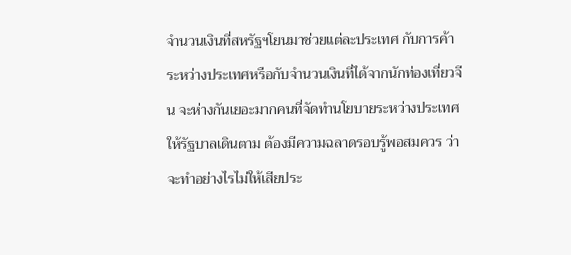จำนวนเงินที่สหรัฐฯโยนมาช่วยแต่ละประเทศ กับการค้าระหว่างประเทศหรือกับจำนวนเงินที่ได้จากนักท่องเที่ยวจีน จะห่างกันเยอะมากคนที่จัดทำนโยบายระหว่างประเทศให้รัฐบาลเดินตาม ต้องมีความฉลาดรอบรู้พอสมควร ว่าจะทำอย่างไรไม่ให้เสียประ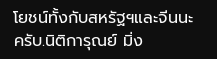โยชน์ทั้งกับสหรัฐฯและจีนนะครับ.นิติการุณย์ มิ่ง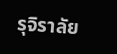รุจิราลัย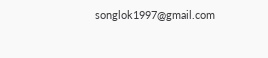songlok1997@gmail.com